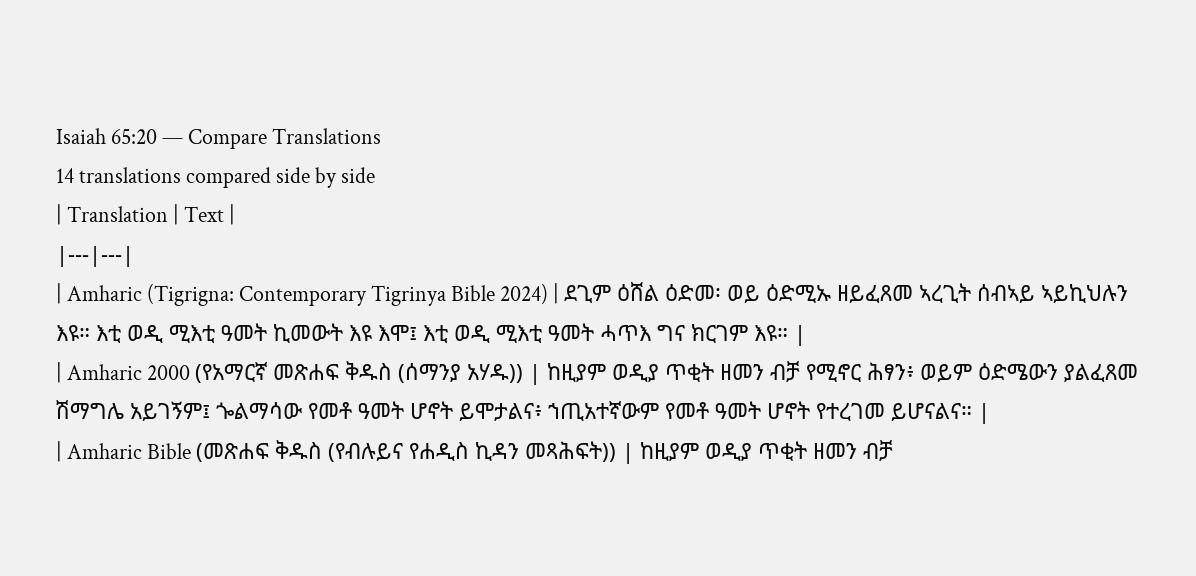Isaiah 65:20 — Compare Translations
14 translations compared side by side
| Translation | Text |
|---|---|
| Amharic (Tigrigna: Contemporary Tigrinya Bible 2024) | ደጊም ዕሸል ዕድመ፡ ወይ ዕድሚኡ ዘይፈጸመ ኣረጊት ሰብኣይ ኣይኪህሉን እዩ። እቲ ወዲ ሚእቲ ዓመት ኪመውት እዩ እሞ፤ እቲ ወዲ ሚእቲ ዓመት ሓጥእ ግና ክርገም እዩ። |
| Amharic 2000 (የአማርኛ መጽሐፍ ቅዱስ (ሰማንያ አሃዱ)) | ከዚያም ወዲያ ጥቂት ዘመን ብቻ የሚኖር ሕፃን፥ ወይም ዕድሜውን ያልፈጸመ ሽማግሌ አይገኝም፤ ጐልማሳው የመቶ ዓመት ሆኖት ይሞታልና፥ ኀጢአተኛውም የመቶ ዓመት ሆኖት የተረገመ ይሆናልና። |
| Amharic Bible (መጽሐፍ ቅዱስ (የብሉይና የሐዲስ ኪዳን መጻሕፍት)) | ከዚያም ወዲያ ጥቂት ዘመን ብቻ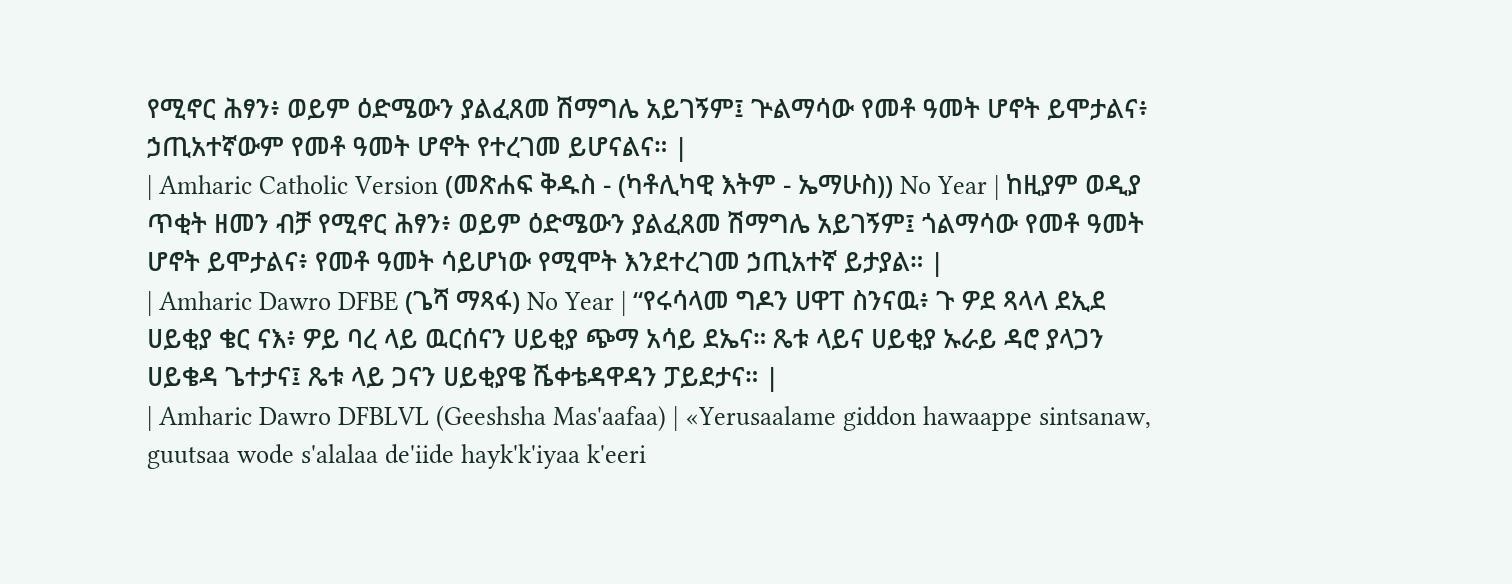የሚኖር ሕፃን፥ ወይም ዕድሜውን ያልፈጸመ ሽማግሌ አይገኝም፤ ጕልማሳው የመቶ ዓመት ሆኖት ይሞታልና፥ ኃጢአተኛውም የመቶ ዓመት ሆኖት የተረገመ ይሆናልና። |
| Amharic Catholic Version (መጽሐፍ ቅዱስ - (ካቶሊካዊ እትም - ኤማሁስ)) No Year | ከዚያም ወዲያ ጥቂት ዘመን ብቻ የሚኖር ሕፃን፥ ወይም ዕድሜውን ያልፈጸመ ሽማግሌ አይገኝም፤ ጎልማሳው የመቶ ዓመት ሆኖት ይሞታልና፥ የመቶ ዓመት ሳይሆነው የሚሞት እንደተረገመ ኃጢአተኛ ይታያል። |
| Amharic Dawro DFBE (ጌሻ ማጻፋ) No Year | “የሩሳላመ ግዶን ሀዋፐ ስንናዉ፥ ጉ ዎደ ጻላላ ደኢደ ሀይቂያ ቄር ናእ፥ ዎይ ባረ ላይ ዉርሰናን ሀይቂያ ጭማ አሳይ ደኤና። ጼቱ ላይና ሀይቂያ ኡራይ ዳሮ ያላጋን ሀይቄዳ ጌተታና፤ ጼቱ ላይ ጋናን ሀይቂያዌ ሼቀቴዳዋዳን ፓይደታና። |
| Amharic Dawro DFBLVL (Geeshsha Mas'aafaa) | «Yerusaalame giddon hawaappe sintsanaw, guutsaa wode s'alalaa de'iide hayk'k'iyaa k'eeri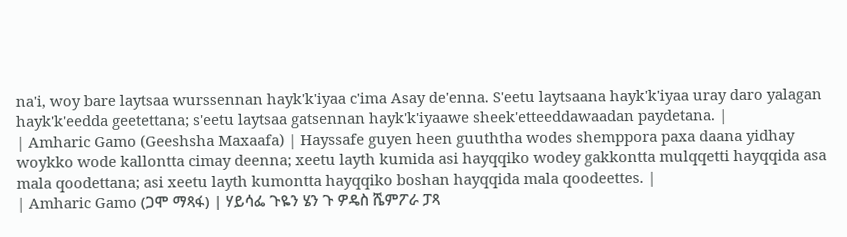na'i, woy bare laytsaa wurssennan hayk'k'iyaa c'ima Asay de'enna. S'eetu laytsaana hayk'k'iyaa uray daro yalagan hayk'k'eedda geetettana; s'eetu laytsaa gatsennan hayk'k'iyaawe sheek'etteeddawaadan paydetana. |
| Amharic Gamo (Geeshsha Maxaafa) | Hayssafe guyen heen guuththa wodes shemppora paxa daana yidhay woykko wode kallontta cimay deenna; xeetu layth kumida asi hayqqiko wodey gakkontta mulqqetti hayqqida asa mala qoodettana; asi xeetu layth kumontta hayqqiko boshan hayqqida mala qoodeettes. |
| Amharic Gamo (ጋሞ ማጻፋ) | ሃይሳፌ ጉዬን ሄን ጉ ዎዴስ ሼምፖራ ፓጻ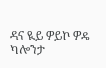ዳና ዪይ ዎይኮ ዎዴ ካሎንታ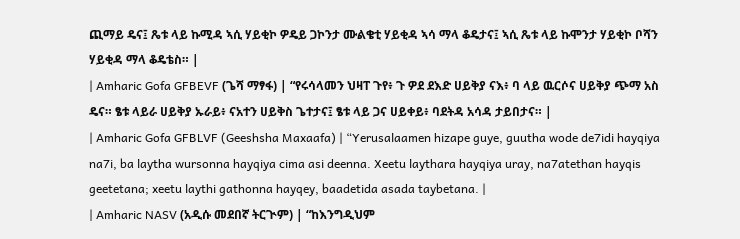ጪማይ ዴና፤ ጼቱ ላይ ኩሚዳ ኣሲ ሃይቂኮ ዎዴይ ጋኮንታ ሙልቄቲ ሃይቂዳ ኣሳ ማላ ቆዴታና፤ ኣሲ ጼቱ ላይ ኩሞንታ ሃይቂኮ ቦሻን ሃይቂዳ ማላ ቆዴቴስ። |
| Amharic Gofa GFBEVF (ጌሻ ማፃፋ) | “የሩሳላመን ህዛፐ ጉየ፥ ጉ ዎደ ደእድ ሀይቅያ ናእ፥ ባ ላይ ዉርሶና ሀይቅያ ጭማ አስ ዴና። ፄቱ ላይራ ሀይቅያ ኡራይ፥ ናአተን ሀይቅስ ጌተታና፤ ፄቱ ላይ ጋና ሀይቀይ፥ ባደትዳ አሳዳ ታይበታና። |
| Amharic Gofa GFBLVF (Geeshsha Maxaafa) | “Yerusalaamen hizape guye, guutha wode de7idi hayqiya na7i, ba laytha wursonna hayqiya cima asi deenna. Xeetu laythara hayqiya uray, na7atethan hayqis geetetana; xeetu laythi gathonna hayqey, baadetida asada taybetana. |
| Amharic NASV (አዲሱ መደበኛ ትርጒም) | “ከእንግዲህም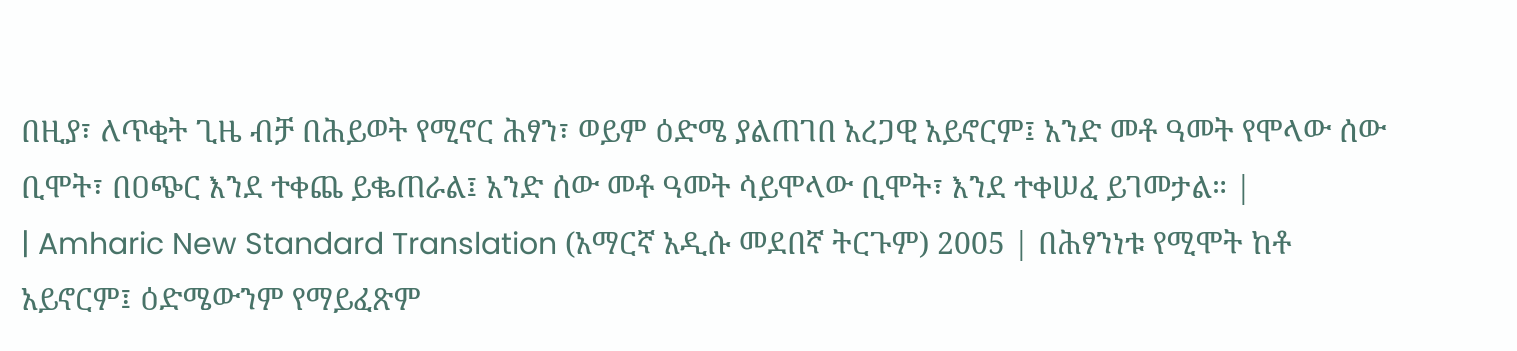በዚያ፣ ለጥቂት ጊዜ ብቻ በሕይወት የሚኖር ሕፃን፣ ወይም ዕድሜ ያልጠገበ አረጋዊ አይኖርም፤ አንድ መቶ ዓመት የሞላው ሰው ቢሞት፣ በዐጭር እንደ ተቀጨ ይቈጠራል፤ አንድ ሰው መቶ ዓመት ሳይሞላው ቢሞት፣ እንደ ተቀሠፈ ይገመታል። |
| Amharic New Standard Translation (አማርኛ አዲሱ መደበኛ ትርጉም) 2005 | በሕፃንነቱ የሚሞት ከቶ አይኖርም፤ ዕድሜውንም የማይፈጽም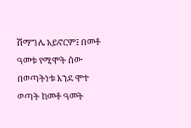ሽማግሌ አይኖርም፤ በመቶ ዓመቱ የሚሞት ሰው በወጣትነቱ እንደ ሞተ ወጣት ከመቶ ዓመት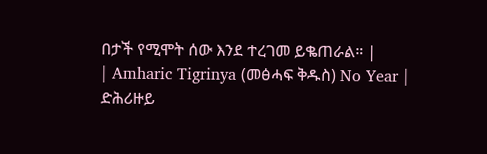በታች የሚሞት ሰው እንደ ተረገመ ይቈጠራል። |
| Amharic Tigrinya (መፅሓፍ ቅዱስ) No Year | ድሕሪዙይ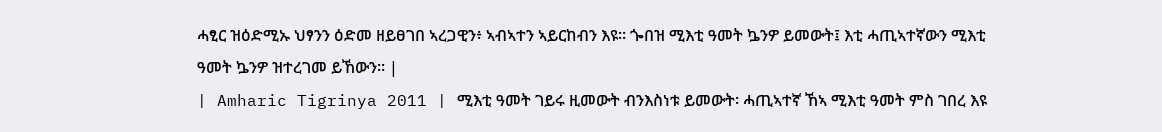ሓፂር ዝዕድሚኡ ህፃንን ዕድመ ዘይፀገበ ኣረጋዊን፥ ኣብኣተን ኣይርከብን እዩ። ጐበዝ ሚእቲ ዓመት ኴንዎ ይመውት፤ እቲ ሓጢኣተኛውን ሚእቲ ዓመት ኴንዎ ዝተረገመ ይኸውን። |
| Amharic Tigrinya 2011 | ሚእቲ ዓመት ገይሩ ዚመውት ብንእስነቱ ይመውት፡ ሓጢኣተኛ ኸኣ ሚእቲ ዓመት ምስ ገበረ እዩ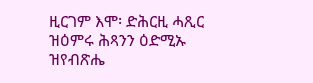ዚርገም እሞ፡ ድሕርዚ ሓጺር ዝዕምሩ ሕጻንን ዕድሚኡ ዝየብጽሔ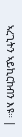ኣረጊትን ኣይኪርከብን እዩ። |